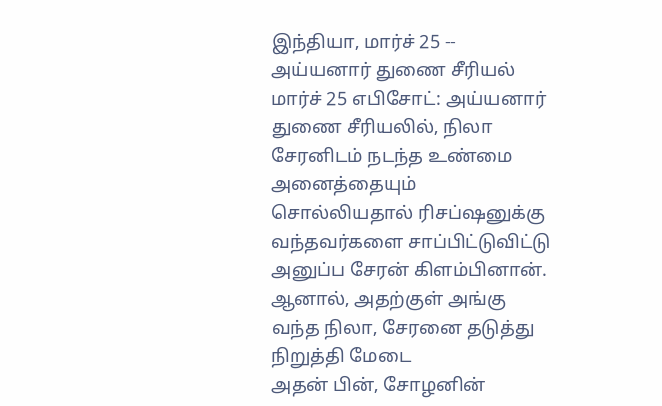இந்தியா, மார்ச் 25 -- அய்யனார் துணை சீரியல் மார்ச் 25 எபிசோட்: அய்யனார் துணை சீரியலில், நிலா சேரனிடம் நடந்த உண்மை அனைத்தையும் சொல்லியதால் ரிசப்ஷனுக்கு வந்தவர்களை சாப்பிட்டுவிட்டு அனுப்ப சேரன் கிளம்பினான். ஆனால், அதற்குள் அங்கு வந்த நிலா, சேரனை தடுத்து நிறுத்தி மேடை
அதன் பின், சோழனின்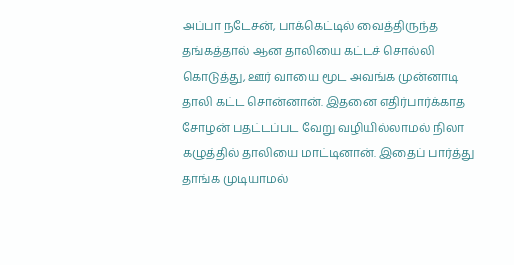அப்பா நடேசன், பாக்கெட்டில் வைத்திருந்த தங்கத்தால் ஆன தாலியை கட்டச் சொல்லி கொடுத்து, ஊர் வாயை மூட அவங்க முன்னாடி தாலி கட்ட சொன்னான். இதனை எதிர்பார்க்காத சோழன் பதட்டப்பட வேறு வழியில்லாமல் நிலா கழுத்தில் தாலியை மாட்டினான். இதைப் பார்த்து தாங்க முடியாமல்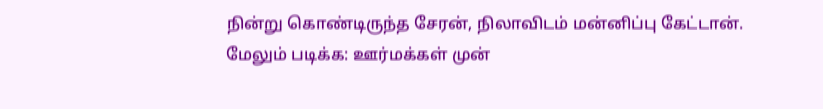நின்று கொண்டிருந்த சேரன், நிலாவிடம் மன்னிப்பு கேட்டான்.
மேலும் படிக்க: ஊர்மக்கள் முன்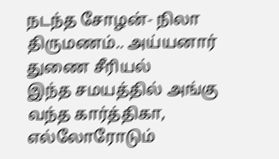நடந்த சோழன்- நிலா திருமணம்.. அய்யனார் துணை சீரியல்
இந்த சமயத்தில் அங்கு வந்த கார்த்திகா, எல்லோரோடும்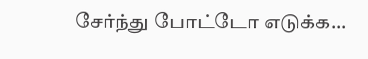சேர்ந்து போட்டோ எடுக்க...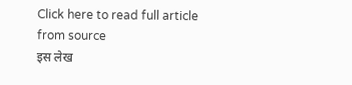Click here to read full article from source
इस लेख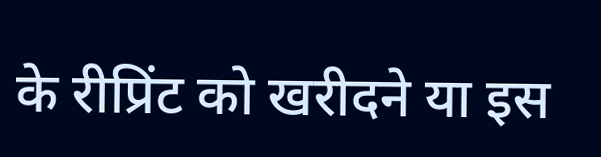के रीप्रिंट को खरीदने या इस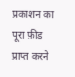प्रकाशन का पूरा फ़ीड प्राप्त करने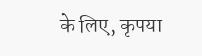के लिए, कृपया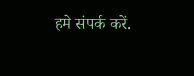हमे संपर्क करें.